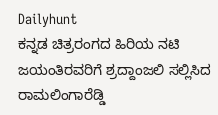Dailyhunt
ಕನ್ನಡ ಚಿತ್ರರಂಗದ ಹಿರಿಯ ನಟಿ ಜಯಂತಿರವರಿಗೆ ಶ್ರದ್ದಾಂಜಲಿ ಸಲ್ಲಿಸಿದ ರಾಮಲಿಂಗಾರೆಡ್ಡಿ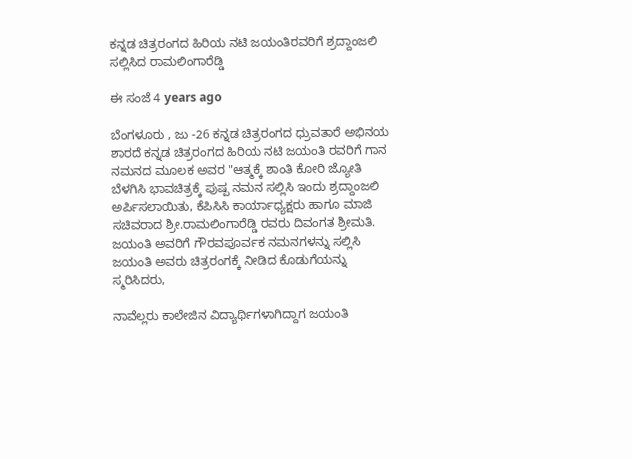ಕನ್ನಡ ಚಿತ್ರರಂಗದ ಹಿರಿಯ ನಟಿ ಜಯಂತಿರವರಿಗೆ ಶ್ರದ್ದಾಂಜಲಿ ಸಲ್ಲಿಸಿದ ರಾಮಲಿಂಗಾರೆಡ್ಡಿ

ಈ ಸಂಜೆ 4 years ago

ಬೆಂಗಳೂರು , ಜು -26 ಕನ್ನಡ ಚಿತ್ರರಂಗದ ಧ್ರುವತಾರೆ ಅಭಿನಯ ಶಾರದೆ ಕನ್ನಡ ಚಿತ್ರರಂಗದ ಹಿರಿಯ ನಟಿ ಜಯಂತಿ ರವರಿಗೆ ಗಾನ ನಮನದ ಮೂಲಕ ಅವರ "ಆತ್ಮಕ್ಕೆ ಶಾಂತಿ ಕೋರಿ ಜ್ಯೋತಿ ಬೆಳಗಿಸಿ ಭಾವಚಿತ್ರಕ್ಕೆ ಪುಷ್ಪ ನಮನ ಸಲ್ಲಿಸಿ ಇಂದು ಶ್ರದ್ದಾಂಜಲಿ ಅರ್ಪಿಸಲಾಯಿತು, ಕೆಪಿಸಿಸಿ ಕಾರ್ಯಾಧ್ಯಕ್ಷರು ಹಾಗೂ ಮಾಜಿ ಸಚಿವರಾದ ಶ್ರೀ.ರಾಮಲಿಂಗಾರೆಡ್ಡಿ ರವರು ದಿವಂಗತ ಶ್ರೀಮತಿ. ಜಯಂತಿ ಅವರಿಗೆ ಗೌರವಪೂರ್ವಕ ನಮನಗಳನ್ನು ಸಲ್ಲಿಸಿ ಜಯಂತಿ ಅವರು ಚಿತ್ರರಂಗಕ್ಕೆ ನೀಡಿದ ಕೊಡುಗೆಯನ್ನು ಸ್ಮರಿಸಿದರು,

ನಾವೆಲ್ಲರು ಕಾಲೇಜಿನ ವಿದ್ಯಾರ್ಥಿಗಳಾಗಿದ್ದಾಗ ಜಯಂತಿ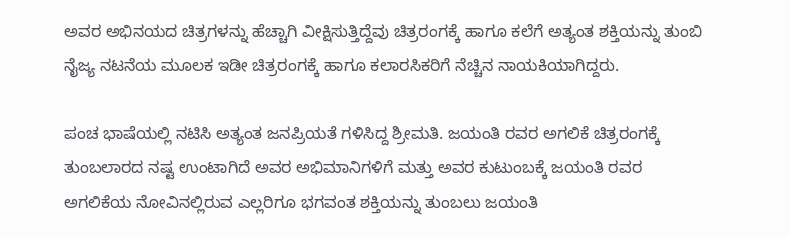ಅವರ ಅಭಿನಯದ ಚಿತ್ರಗಳನ್ನು ಹೆಚ್ಚಾಗಿ ವೀಕ್ಷಿಸುತ್ತಿದ್ದೆವು ಚಿತ್ರರಂಗಕ್ಕೆ ಹಾಗೂ ಕಲೆಗೆ ಅತ್ಯಂತ ಶಕ್ತಿಯನ್ನು ತುಂಬಿ ನೈಜ್ಯ ನಟನೆಯ ಮೂಲಕ ಇಡೀ ಚಿತ್ರರಂಗಕ್ಕೆ ಹಾಗೂ ಕಲಾರಸಿಕರಿಗೆ ನೆಚ್ಚಿನ ನಾಯಕಿಯಾಗಿದ್ದರು.

ಪಂಚ ಭಾಷೆಯಲ್ಲಿ ನಟಿಸಿ ಅತ್ಯಂತ ಜನಪ್ರಿಯತೆ ಗಳಿಸಿದ್ದ ಶ್ರೀಮತಿ. ಜಯಂತಿ ರವರ ಅಗಲಿಕೆ ಚಿತ್ರರಂಗಕ್ಕೆ ತುಂಬಲಾರದ ನಷ್ಟ ಉಂಟಾಗಿದೆ ಅವರ ಅಭಿಮಾನಿಗಳಿಗೆ ಮತ್ತು ಅವರ ಕುಟುಂಬಕ್ಕೆ ಜಯಂತಿ ರವರ ಅಗಲಿಕೆಯ ನೋವಿನಲ್ಲಿರುವ ಎಲ್ಲರಿಗೂ ಭಗವಂತ ಶಕ್ತಿಯನ್ನು ತುಂಬಲು ಜಯಂತಿ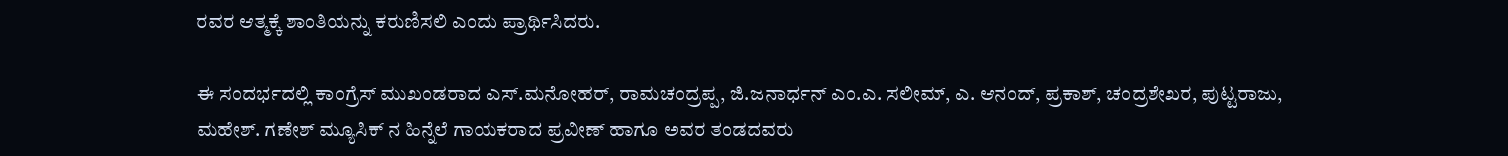ರವರ ಆತ್ಮಕ್ಕೆ ಶಾಂತಿಯನ್ನು ಕರುಣಿಸಲಿ ಎಂದು ಪ್ರಾರ್ಥಿಸಿದರು.

ಈ ಸಂದರ್ಭದಲ್ಲಿ ಕಾಂಗ್ರೆಸ್ ಮುಖಂಡರಾದ ಎಸ್.ಮನೋಹರ್, ರಾಮಚಂದ್ರಪ್ಪ, ಜಿ.ಜನಾರ್ಧನ್ ಎಂ.ಎ. ಸಲೀಮ್, ಎ. ಆನಂದ್, ಪ್ರಕಾಶ್, ಚಂದ್ರಶೇಖರ, ಪುಟ್ಟರಾಜು, ಮಹೇಶ್. ಗಣೇಶ್ ಮ್ಯೂಸಿಕ್ ನ ಹಿನ್ನೆಲೆ ಗಾಯಕರಾದ ಪ್ರವೀಣ್ ಹಾಗೂ ಅವರ ತಂಡದವರು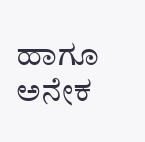ಹಾಗೂ ಅನೇಕ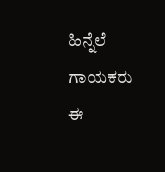ಹಿನ್ನೆಲೆ ಗಾಯಕರು ಈ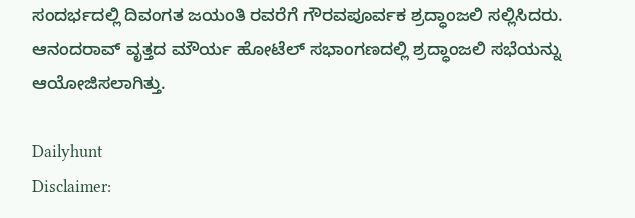ಸಂದರ್ಭದಲ್ಲಿ ದಿವಂಗತ ಜಯಂತಿ ರವರೆಗೆ ಗೌರವಪೂರ್ವಕ ಶ್ರದ್ಧಾಂಜಲಿ ಸಲ್ಲಿಸಿದರು. ಆನಂದರಾವ್ ವೃತ್ತದ ಮೌರ್ಯ ಹೋಟೆಲ್ ಸಭಾಂಗಣದಲ್ಲಿ ಶ್ರದ್ಧಾಂಜಲಿ ಸಭೆಯನ್ನು ಆಯೋಜಿಸಲಾಗಿತ್ತು.

Dailyhunt
Disclaimer: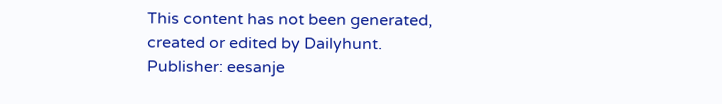This content has not been generated, created or edited by Dailyhunt. Publisher: eesanje